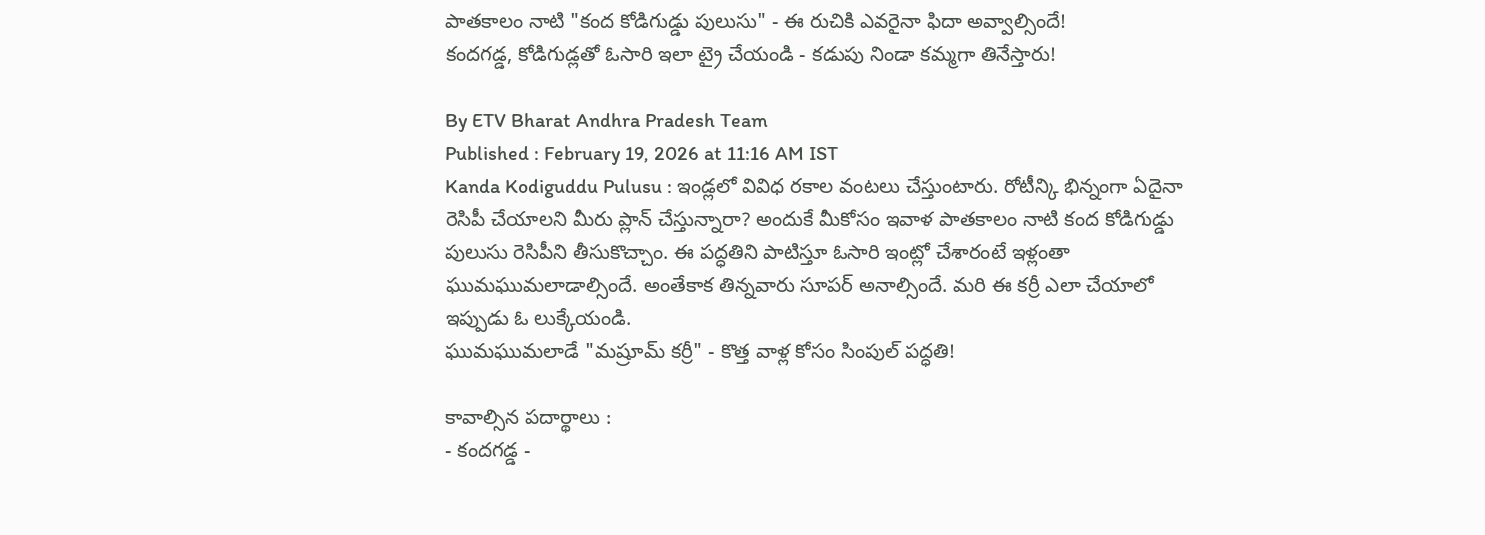పాతకాలం నాటి "కంద కోడిగుడ్డు పులుసు" - ఈ రుచికి ఎవరైనా ఫిదా అవ్వాల్సిందే!
కందగడ్డ, కోడిగుడ్లతో ఓసారి ఇలా ట్రై చేయండి - కడుపు నిండా కమ్మగా తినేస్తారు!

By ETV Bharat Andhra Pradesh Team
Published : February 19, 2026 at 11:16 AM IST
Kanda Kodiguddu Pulusu : ఇండ్లలో వివిధ రకాల వంటలు చేస్తుంటారు. రోటీన్కి భిన్నంగా ఏదైనా రెసిపీ చేయాలని మీరు ప్లాన్ చేస్తున్నారా? అందుకే మీకోసం ఇవాళ పాతకాలం నాటి కంద కోడిగుడ్డు పులుసు రెసిపీని తీసుకొచ్చాం. ఈ పద్ధతిని పాటిస్తూ ఓసారి ఇంట్లో చేశారంటే ఇళ్లంతా ఘుమఘుమలాడాల్సిందే. అంతేకాక తిన్నవారు సూపర్ అనాల్సిందే. మరి ఈ కర్రీ ఎలా చేయాలో ఇప్పుడు ఓ లుక్కేయండి.
ఘుమఘుమలాడే "మష్రూమ్ కర్రీ" - కొత్త వాళ్ల కోసం సింపుల్ పద్ధతి!

కావాల్సిన పదార్థాలు :
- కందగడ్డ -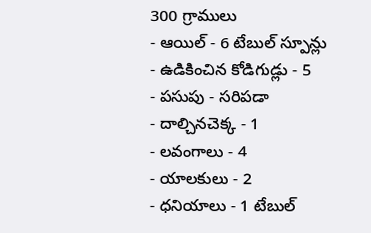300 గ్రాములు
- ఆయిల్ - 6 టేబుల్ స్పూన్లు
- ఉడికించిన కోడిగుడ్లు - 5
- పసుపు - సరిపడా
- దాల్చినచెక్క - 1
- లవంగాలు - 4
- యాలకులు - 2
- ధనియాలు - 1 టేబుల్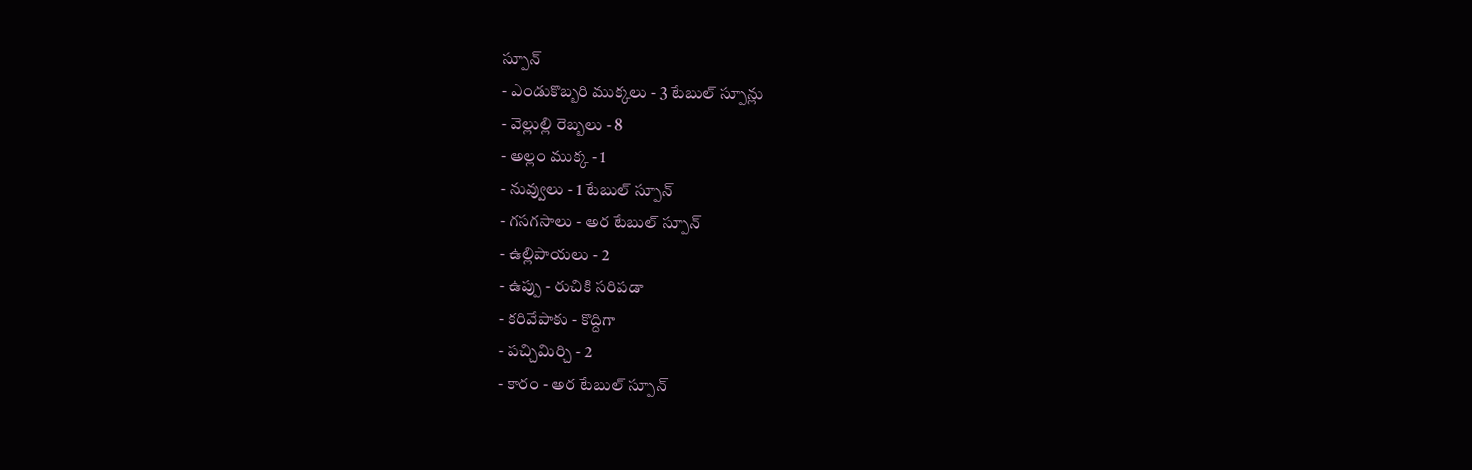స్పూన్
- ఎండుకొబ్బరి ముక్కలు - 3 టేబుల్ స్పూన్లు
- వెల్లుల్లి రెబ్బలు - 8
- అల్లం ముక్క - 1
- నువ్వులు - 1 టేబుల్ స్పూన్
- గసగసాలు - అర టేబుల్ స్పూన్
- ఉల్లిపాయలు - 2
- ఉప్పు - రుచికి సరిపడా
- కరివేపాకు - కొద్దిగా
- పచ్చిమిర్చి - 2
- కారం - అర టేబుల్ స్పూన్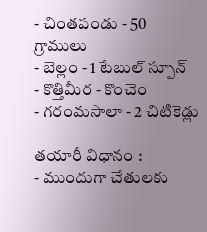- చింతపండు - 50 గ్రాములు
- బెల్లం - 1 టేబుల్ స్పూన్
- కొత్తిమీర - కొంచెం
- గరంమసాలా - 2 చిటికెడ్లు

తయారీ విధానం :
- ముందుగా చేతులకు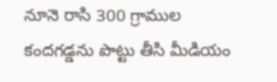నూనె రాసి 300 గ్రాముల కందగడ్డను పొట్టు తీసి మీడియం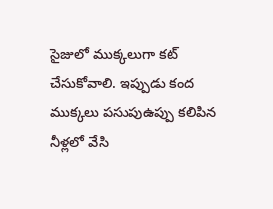సైజులో ముక్కలుగా కట్ చేసుకోవాలి. ఇప్పుడు కంద ముక్కలు పసుపుఉప్పు కలిపిన నీళ్లలో వేసి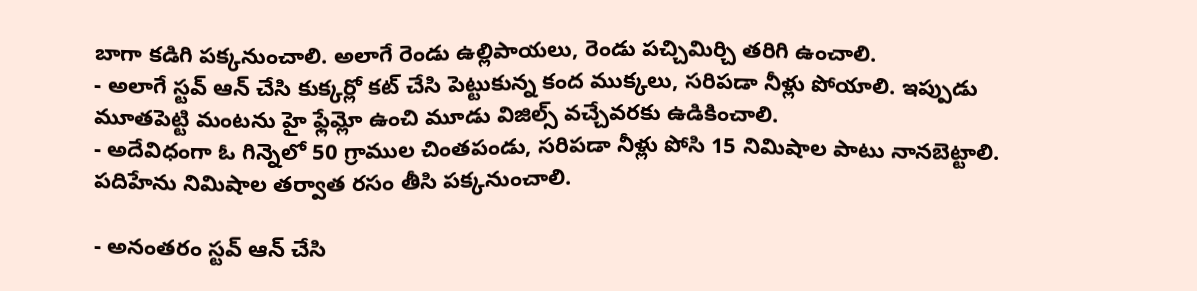బాగా కడిగి పక్కనుంచాలి. అలాగే రెండు ఉల్లిపాయలు, రెండు పచ్చిమిర్చి తరిగి ఉంచాలి.
- అలాగే స్టవ్ ఆన్ చేసి కుక్కర్లో కట్ చేసి పెట్టుకున్న కంద ముక్కలు, సరిపడా నీళ్లు పోయాలి. ఇప్పుడు మూతపెట్టి మంటను హై ఫ్లేమ్లో ఉంచి మూడు విజిల్స్ వచ్చేవరకు ఉడికించాలి.
- అదేవిధంగా ఓ గిన్నెలో 50 గ్రాముల చింతపండు, సరిపడా నీళ్లు పోసి 15 నిమిషాల పాటు నానబెట్టాలి. పదిహేను నిమిషాల తర్వాత రసం తీసి పక్కనుంచాలి.

- అనంతరం స్టవ్ ఆన్ చేసి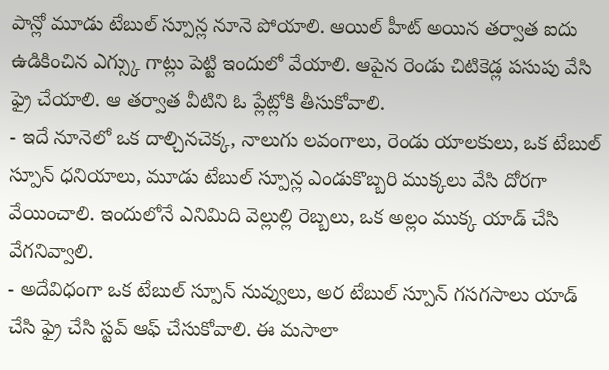పాన్లో మూడు టేబుల్ స్పూన్ల నూనె పోయాలి. ఆయిల్ హీట్ అయిన తర్వాత ఐదు ఉడికించిన ఎగ్స్కు గాట్లు పెట్టి ఇందులో వేయాలి. ఆపైన రెండు చిటికెడ్ల పసుపు వేసి ఫ్రై చేయాలి. ఆ తర్వాత వీటిని ఓ ప్లేట్లోకి తీసుకోవాలి.
- ఇదే నూనెలో ఒక దాల్చినచెక్క, నాలుగు లవంగాలు, రెండు యాలకులు, ఒక టేబుల్ స్పూన్ ధనియాలు, మూడు టేబుల్ స్పూన్ల ఎండుకొబ్బరి ముక్కలు వేసి దోరగా వేయించాలి. ఇందులోనే ఎనిమిది వెల్లుల్లి రెబ్బలు, ఒక అల్లం ముక్క యాడ్ చేసి వేగనివ్వాలి.
- అదేవిధంగా ఒక టేబుల్ స్పూన్ నువ్వులు, అర టేబుల్ స్పూన్ గసగసాలు యాడ్ చేసి ఫ్రై చేసి స్టవ్ ఆఫ్ చేసుకోవాలి. ఈ మసాలా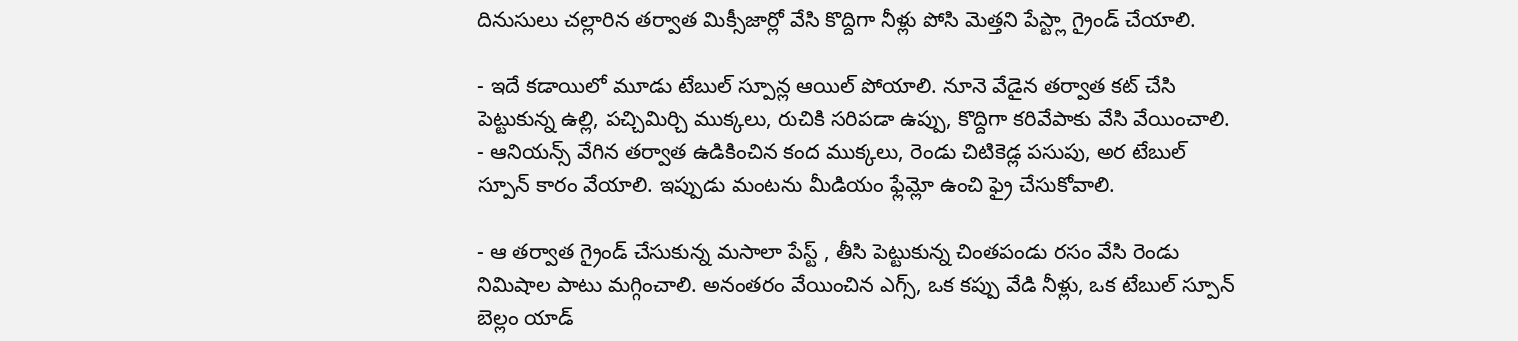దినుసులు చల్లారిన తర్వాత మిక్సీజార్లో వేసి కొద్దిగా నీళ్లు పోసి మెత్తని పేస్ట్లా గ్రైండ్ చేయాలి.

- ఇదే కడాయిలో మూడు టేబుల్ స్పూన్ల ఆయిల్ పోయాలి. నూనె వేడైన తర్వాత కట్ చేసి పెట్టుకున్న ఉల్లి, పచ్చిమిర్చి ముక్కలు, రుచికి సరిపడా ఉప్పు, కొద్దిగా కరివేపాకు వేసి వేయించాలి.
- ఆనియన్స్ వేగిన తర్వాత ఉడికించిన కంద ముక్కలు, రెండు చిటికెడ్ల పసుపు, అర టేబుల్ స్పూన్ కారం వేయాలి. ఇప్పుడు మంటను మీడియం ఫ్లేమ్లో ఉంచి ఫ్రై చేసుకోవాలి.

- ఆ తర్వాత గ్రైండ్ చేసుకున్న మసాలా పేస్ట్ , తీసి పెట్టుకున్న చింతపండు రసం వేసి రెండు నిమిషాల పాటు మగ్గించాలి. అనంతరం వేయించిన ఎగ్స్, ఒక కప్పు వేడి నీళ్లు, ఒక టేబుల్ స్పూన్ బెల్లం యాడ్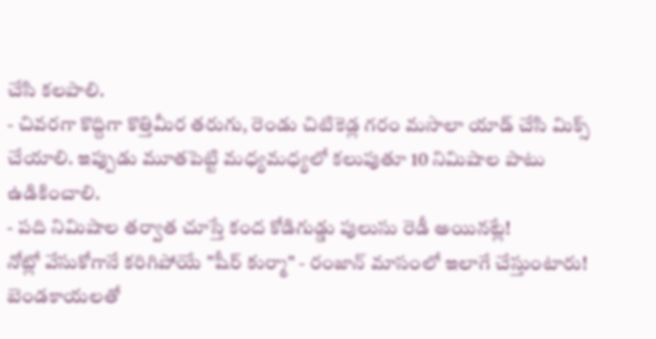చేసి కలపాలి.
- చివరగా కొద్దిగా కొత్తిమీర తరుగు, రెండు చిటికెడ్ల గరం మసాలా యాడ్ చేసి మిక్స్ చేయాలి. ఇప్పుడు మూతపెట్టి మధ్యమధ్యలో కలుపుతూ 10 నిమిషాల పాటు ఉడికించాలి.
- పది నిమిషాల తర్వాత చూస్తే కంద కోడిగుడ్డు పులుసు రెడీ అయినట్లే!
నోట్లో వేసుకోగానే కరిగిపోయే "షీర్ కుర్మా" - రంజాన్ మాసంలో ఇలాగే చేస్తుంటారు!
బెండకాయలతో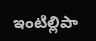ఇంటిల్లిపా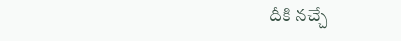దీకి నచ్చే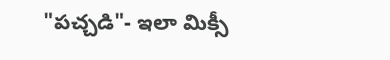"పచ్చడి"- ఇలా మిక్సీ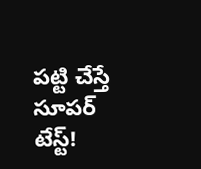పట్టి చేస్తే సూపర్ టేస్ట్!